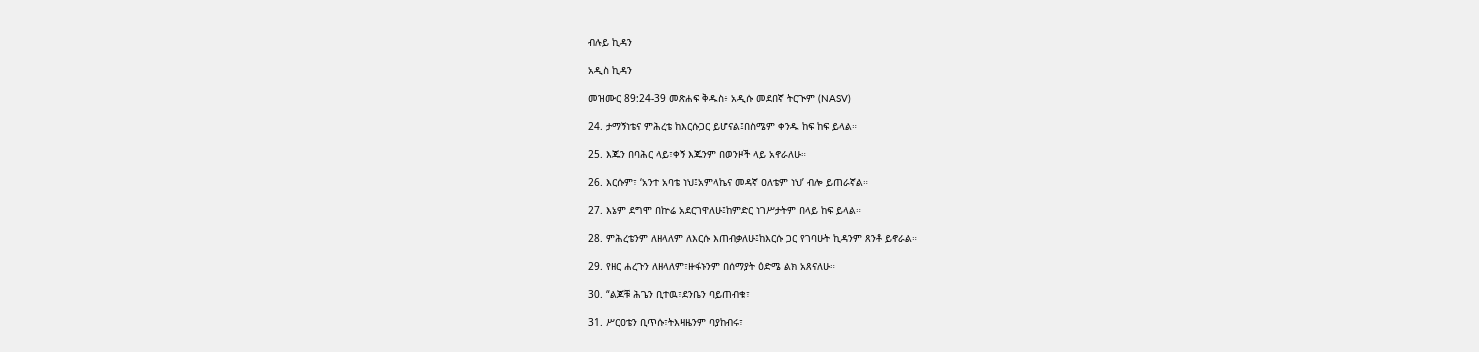ብሉይ ኪዳን

አዲስ ኪዳን

መዝሙር 89:24-39 መጽሐፍ ቅዱስ፥ አዲሱ መደበኛ ትርጒም (NASV)

24. ታማኝነቴና ምሕረቴ ከእርሱጋር ይሆናል፤በስሜም ቀንዱ ከፍ ከፍ ይላል።

25. እጁን በባሕር ላይ፣ቀኝ እጁንም በወንዞች ላይ አኖራለሁ።

26. እርሱም፣ ‘አንተ አባቴ ነህ፤አምላኬና መዳኛ ዐለቴም ነህ’ ብሎ ይጠራኛል።

27. እኔም ደግሞ በኵሬ አደርገዋለሁ፤ከምድር ነገሥታትም በላይ ከፍ ይላል።

28. ምሕረቴንም ለዘላለም ለእርሱ እጠብቃለሁ፤ከእርሱ ጋር የገባሁት ኪዳንም ጸንቶ ይኖራል።

29. የዘር ሐረጉን ለዘላለም፣ዙፋኑንም በሰማያት ዕድሜ ልክ አጸናለሁ።

30. “ልጆቹ ሕጌን ቢተዉ፣ደንቤን ባይጠብቁ፣

31. ሥርዐቴን ቢጥሱ፣ትእዛዜንም ባያከብሩ፣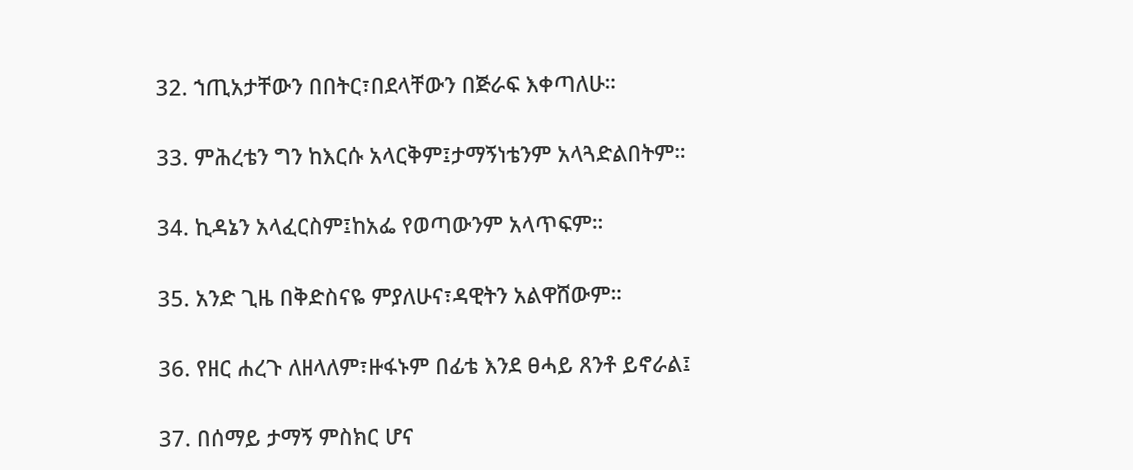32. ኀጢአታቸውን በበትር፣በደላቸውን በጅራፍ እቀጣለሁ።

33. ምሕረቴን ግን ከእርሱ አላርቅም፤ታማኝነቴንም አላጓድልበትም።

34. ኪዳኔን አላፈርስም፤ከአፌ የወጣውንም አላጥፍም።

35. አንድ ጊዜ በቅድስናዬ ምያለሁና፣ዳዊትን አልዋሸውም።

36. የዘር ሐረጉ ለዘላለም፣ዙፋኑም በፊቴ እንደ ፀሓይ ጸንቶ ይኖራል፤

37. በሰማይ ታማኝ ምስክር ሆና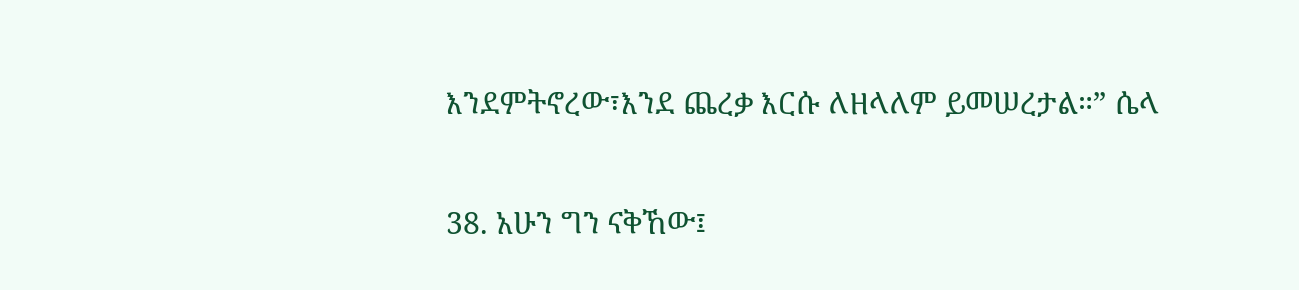እንደምትኖረው፣እንደ ጨረቃ እርሱ ለዘላለም ይመሠረታል።” ሴላ

38. አሁን ግን ናቅኸው፤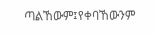ጣልኸውም፤የቀባኸውንም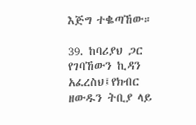እጅግ ተቈጣኸው።

39. ከባሪያህ ጋር የገባኸውን ኪዳን አፈረስህ፤የክብር ዘውዱን ትቢያ ላይ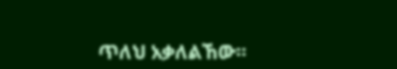ጥለህ አቃለልኸው።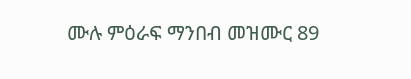ሙሉ ምዕራፍ ማንበብ መዝሙር 89